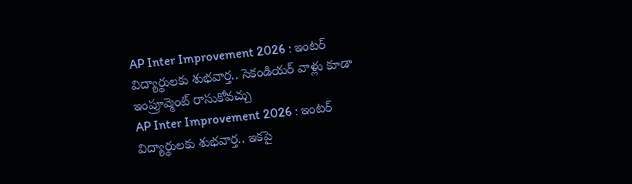AP Inter Improvement 2026 : ఇంటర్ విద్యార్థులకు శుభవార్త.. సెకండియర్ వాళ్లు కూడా ఇంప్రూవ్మెంట్ రాసుకోవచ్చు
AP Inter Improvement 2026 : ఇంటర్ విద్యార్థులకు శుభవార్త.. ఇకపై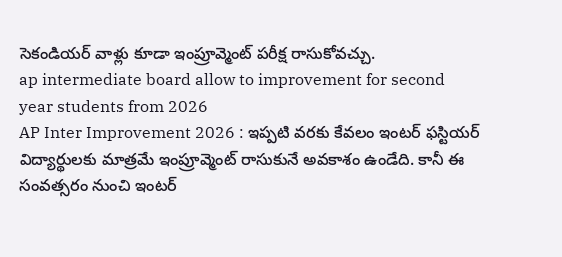సెకండియర్ వాళ్లు కూడా ఇంప్రూవ్మెంట్ పరీక్ష రాసుకోవచ్చు.
ap intermediate board allow to improvement for second year students from 2026
AP Inter Improvement 2026 : ఇప్పటి వరకు కేవలం ఇంటర్ ఫస్టియర్ విద్యార్థులకు మాత్రమే ఇంప్రూవ్మెంట్ రాసుకునే అవకాశం ఉండేది. కానీ ఈ సంవత్సరం నుంచి ఇంటర్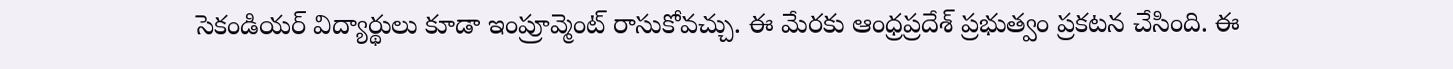సెకండియర్ విద్యార్థులు కూడా ఇంప్రూవ్మెంట్ రాసుకోవచ్చు. ఈ మేరకు ఆంధ్రప్రదేశ్ ప్రభుత్వం ప్రకటన చేసింది. ఈ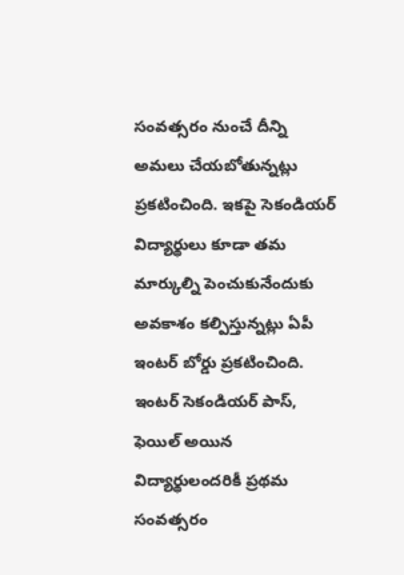సంవత్సరం నుంచే దీన్ని అమలు చేయబోతున్నట్లు ప్రకటించింది. ఇకపై సెకండియర్ విద్యార్థులు కూడా తమ మార్కుల్ని పెంచుకునేందుకు అవకాశం కల్పిస్తున్నట్లు ఏపీ ఇంటర్ బోర్డు ప్రకటించింది.
ఇంటర్ సెకండియర్ పాస్, ఫెయిల్ అయిన విద్యార్థులందరికీ ప్రథమ సంవత్సరం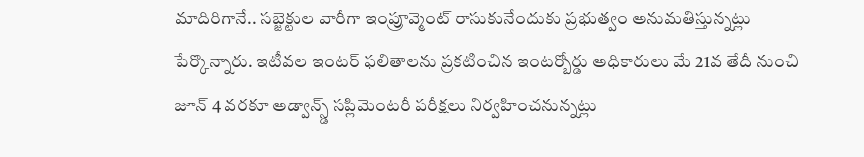మాదిరిగానే.. సబ్జెక్టుల వారీగా ఇంప్రూవ్మెంట్ రాసుకునేందుకు ప్రభుత్వం అనుమతిస్తున్నట్లు పేర్కొన్నారు. ఇటీవల ఇంటర్ ఫలితాలను ప్రకటించిన ఇంటర్బోర్డు అధికారులు మే 21వ తేదీ నుంచి జూన్ 4 వరకూ అడ్వాన్స్డ్ సప్లిమెంటరీ పరీక్షలు నిర్వహించనున్నట్లు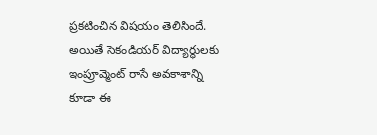ప్రకటించిన విషయం తెలిసిందే. అయితే సెకండియర్ విద్యార్థులకు ఇంప్రూవ్మెంట్ రాసే అవకాశాన్ని కూడా ఈ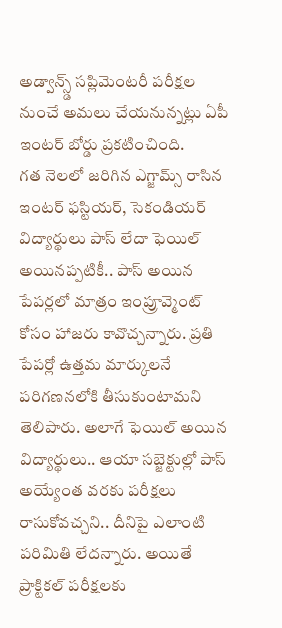అడ్వాన్స్డ్ సప్లిమెంటరీ పరీక్షల నుంచే అమలు చేయనున్నట్లు ఏపీ ఇంటర్ బోర్డు ప్రకటించింది.
గత నెలలో జరిగిన ఎగ్జామ్స్ రాసిన ఇంటర్ ఫస్టియర్, సెకండియర్ విద్యార్థులు పాస్ లేదా ఫెయిల్ అయినప్పటికీ.. పాస్ అయిన పేపర్లలో మాత్రం ఇంప్రూవ్మెంట్ కోసం హాజరు కావొచ్చన్నారు. ప్రతి పేపర్లో ఉత్తమ మార్కులనే పరిగణనలోకి తీసుకుంటామని తెలిపారు. అలాగే ఫెయిల్ అయిన విద్యార్థులు.. ఆయా సబ్జెక్టుల్లో పాస్ అయ్యేంత వరకు పరీక్షలు రాసుకోవచ్చని.. దీనిపై ఎలాంటి పరిమితి లేదన్నారు. అయితే ప్రాక్టికల్ పరీక్షలకు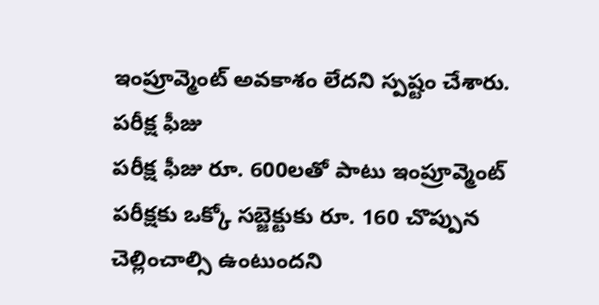ఇంప్రూవ్మెంట్ అవకాశం లేదని స్పష్టం చేశారు.
పరీక్ష ఫీజు
పరీక్ష ఫీజు రూ. 600లతో పాటు ఇంప్రూవ్మెంట్ పరీక్షకు ఒక్కో సబ్జెక్టుకు రూ. 160 చొప్పున చెల్లించాల్సి ఉంటుందని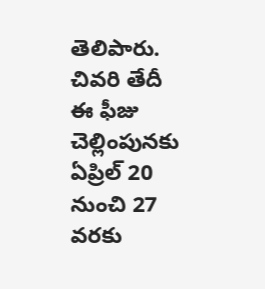తెలిపారు.
చివరి తేదీ
ఈ ఫీజు చెల్లింపునకు ఏప్రిల్ 20 నుంచి 27 వరకు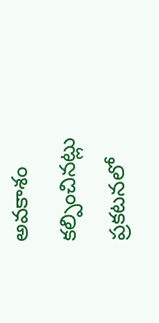అవకాశం కల్పించినట్లు ప్రకటనలో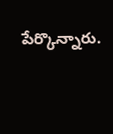పేర్కొన్నారు.